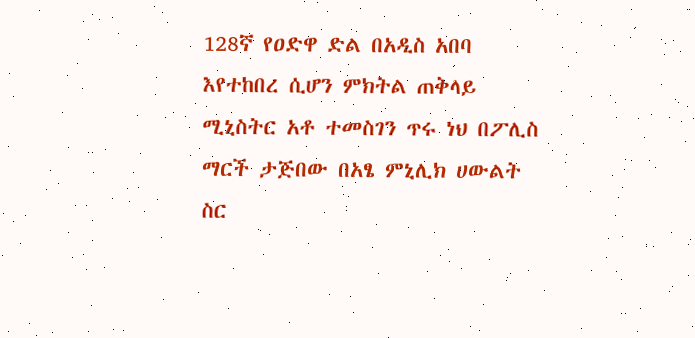128ኛ የዐድዋ ድል በአዲስ አበባ እየተከበረ ሲሆን ምክትል ጠቅላይ ሚኒስትር አቶ ተመስገን ጥሩ ነህ በፖሊስ ማርች ታጅበው በአፄ ምኒሊክ ሀውልት ስር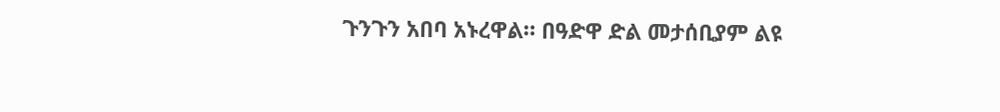ጉንጉን አበባ አኑረዋል። በዓድዋ ድል መታሰቢያም ልዩ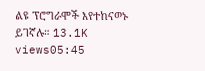ልዩ ፕሮግራሞች እየተከናወኑ ይገኛሉ። 13.1K views05:45